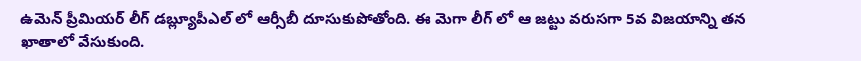ఉమెన్ ప్రీమియర్ లీగ్ డబ్ల్యూపీఎల్ లో ఆర్సీబీ దూసుకుపోతోంది. ఈ మెగా లీగ్ లో ఆ జట్టు వరుసగా 5వ విజయాన్ని తన ఖాతాలో వేసుకుంది.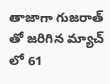తాజాగా గుజరాత్ తో జరిగిన మ్యాచ్ లో 61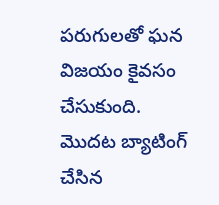పరుగులతో ఘన విజయం కైవసం చేసుకుంది. మొదట బ్యాటింగ్ చేసిన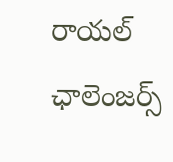రాయల్ ఛాలెంజర్స్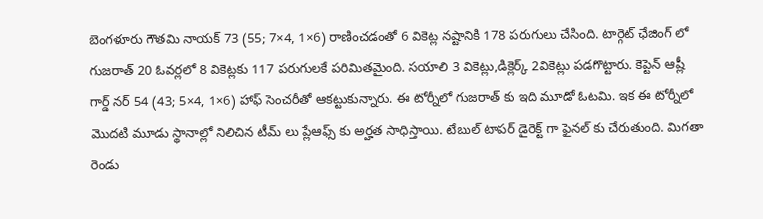బెంగళూరు గౌతమి నాయక్ 73 (55; 7×4, 1×6) రాణించడంతో 6 వికెట్ల నష్టానికి 178 పరుగులు చేసింది. టార్గెట్ ఛేజింగ్ లో గుజరాత్ 20 ఓవర్లలో 8 వికెట్లకు 117 పరుగులకే పరిమితమైంది. సయాలి 3 వికెట్లు,డిక్లెర్క్ 2వికెట్లు పడగొట్టారు. కెప్టెన్ ఆష్లీ గార్డ్ నర్ 54 (43; 5×4, 1×6) హాఫ్ సెంచరీతో ఆకట్టుకున్నారు. ఈ టోర్నీలో గుజరాత్ కు ఇది మూడో ఓటమి. ఇక ఈ టోర్నీలో మొదటి మూడు స్థానాల్లో నిలిచిన టీమ్ లు ప్లేఆఫ్స్ కు అర్హత సాధిస్తాయి. టేబుల్ టాపర్ డైరెక్ట్ గా ఫైనల్ కు చేరుతుంది. మిగతా రెండు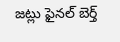జట్లు ఫైనల్ బెర్త్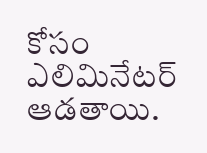కోసం ఎలిమినేటర్ ఆడతాయి.